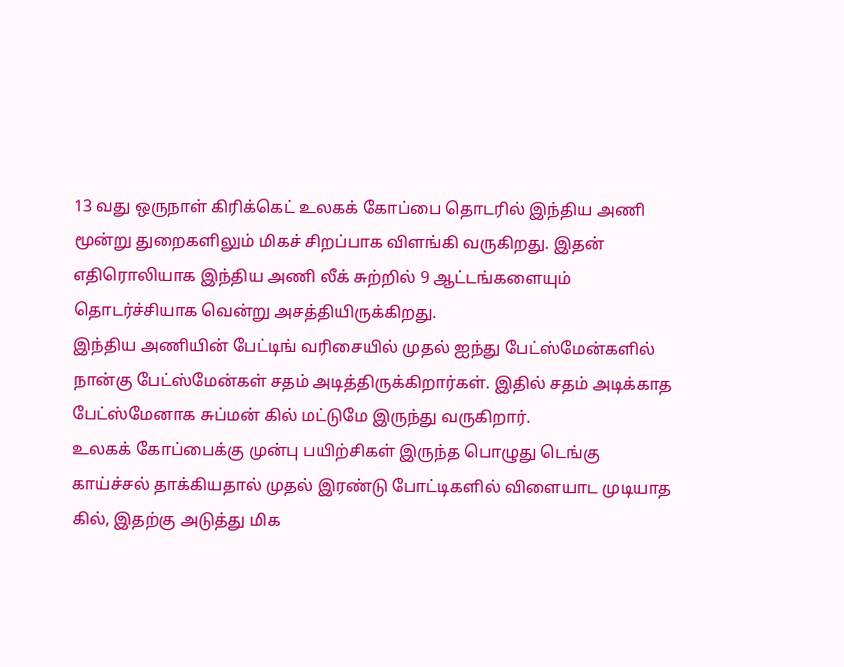13 வது ஒருநாள் கிரிக்கெட் உலகக் கோப்பை தொடரில் இந்திய அணி மூன்று துறைகளிலும் மிகச் சிறப்பாக விளங்கி வருகிறது. இதன் எதிரொலியாக இந்திய அணி லீக் சுற்றில் 9 ஆட்டங்களையும் தொடர்ச்சியாக வென்று அசத்தியிருக்கிறது.
இந்திய அணியின் பேட்டிங் வரிசையில் முதல் ஐந்து பேட்ஸ்மேன்களில் நான்கு பேட்ஸ்மேன்கள் சதம் அடித்திருக்கிறார்கள். இதில் சதம் அடிக்காத பேட்ஸ்மேனாக சுப்மன் கில் மட்டுமே இருந்து வருகிறார்.
உலகக் கோப்பைக்கு முன்பு பயிற்சிகள் இருந்த பொழுது டெங்கு காய்ச்சல் தாக்கியதால் முதல் இரண்டு போட்டிகளில் விளையாட முடியாத கில், இதற்கு அடுத்து மிக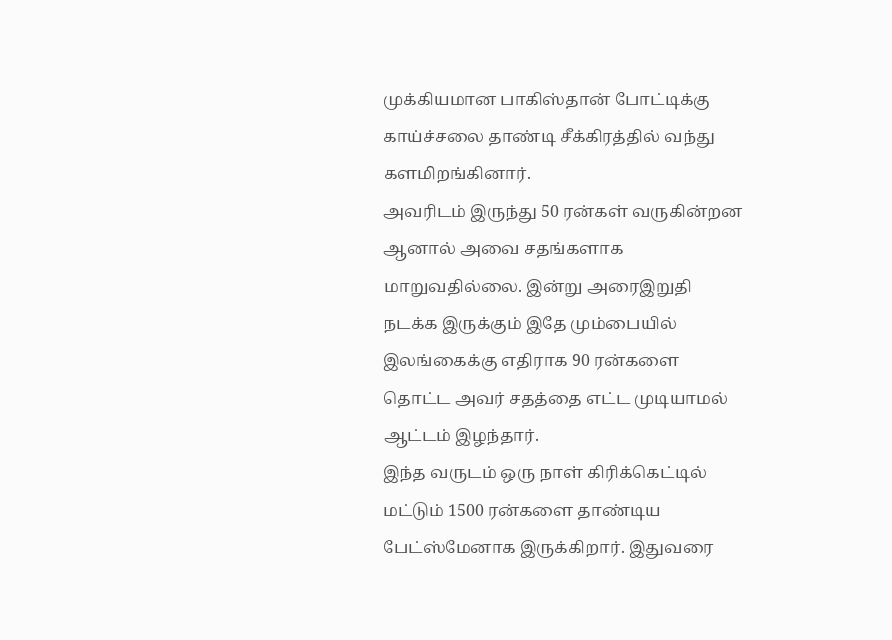முக்கியமான பாகிஸ்தான் போட்டிக்கு காய்ச்சலை தாண்டி சீக்கிரத்தில் வந்து களமிறங்கினார்.
அவரிடம் இருந்து 50 ரன்கள் வருகின்றன ஆனால் அவை சதங்களாக மாறுவதில்லை. இன்று அரைஇறுதி நடக்க இருக்கும் இதே மும்பையில் இலங்கைக்கு எதிராக 90 ரன்களை தொட்ட அவர் சதத்தை எட்ட முடியாமல் ஆட்டம் இழந்தார்.
இந்த வருடம் ஒரு நாள் கிரிக்கெட்டில் மட்டும் 1500 ரன்களை தாண்டிய பேட்ஸ்மேனாக இருக்கிறார். இதுவரை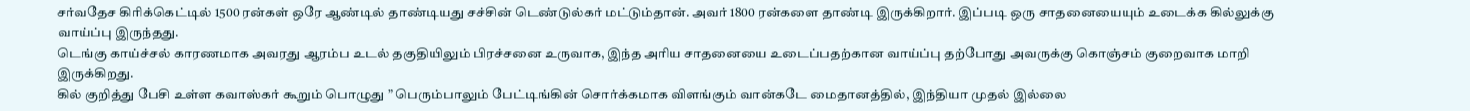சர்வதேச கிரிக்கெட்டில் 1500 ரன்கள் ஒரே ஆண்டில் தாண்டியது சச்சின் டெண்டுல்கர் மட்டும்தான். அவர் 1800 ரன்களை தாண்டி இருக்கிறார். இப்படி ஒரு சாதனையையும் உடைக்க கில்லுக்கு வாய்ப்பு இருந்தது.
டெங்கு காய்ச்சல் காரணமாக அவரது ஆரம்ப உடல் தகுதியிலும் பிரச்சனை உருவாக, இந்த அரிய சாதனையை உடைப்பதற்கான வாய்ப்பு தற்போது அவருக்கு கொஞ்சம் குறைவாக மாறி இருக்கிறது.
கில் குறித்து பேசி உள்ள கவாஸ்கர் கூறும் பொழுது ” பெரும்பாலும் பேட்டிங்கின் சொர்க்கமாக விளங்கும் வான்கடே மைதானத்தில், இந்தியா முதல் இல்லை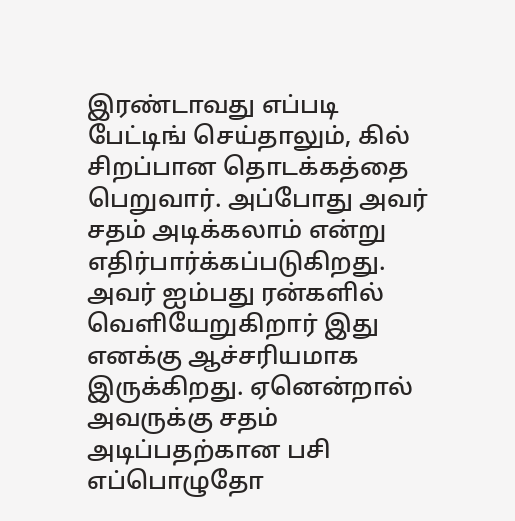இரண்டாவது எப்படி பேட்டிங் செய்தாலும், கில் சிறப்பான தொடக்கத்தை பெறுவார். அப்போது அவர் சதம் அடிக்கலாம் என்று எதிர்பார்க்கப்படுகிறது.
அவர் ஐம்பது ரன்களில் வெளியேறுகிறார் இது எனக்கு ஆச்சரியமாக இருக்கிறது. ஏனென்றால் அவருக்கு சதம் அடிப்பதற்கான பசி எப்பொழுதோ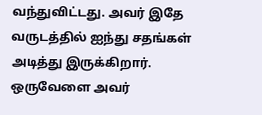வந்துவிட்டது. அவர் இதே வருடத்தில் ஐந்து சதங்கள் அடித்து இருக்கிறார். ஒருவேளை அவர்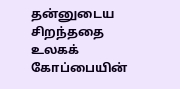தன்னுடைய சிறந்ததை உலகக் கோப்பையின்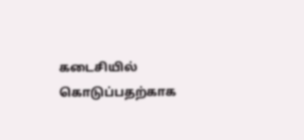கடைசியில் கொடுப்பதற்காக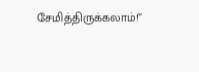சேமித்திருக்கலாம்!”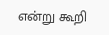என்று கூறி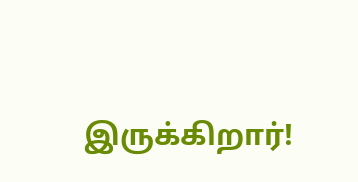இருக்கிறார்!